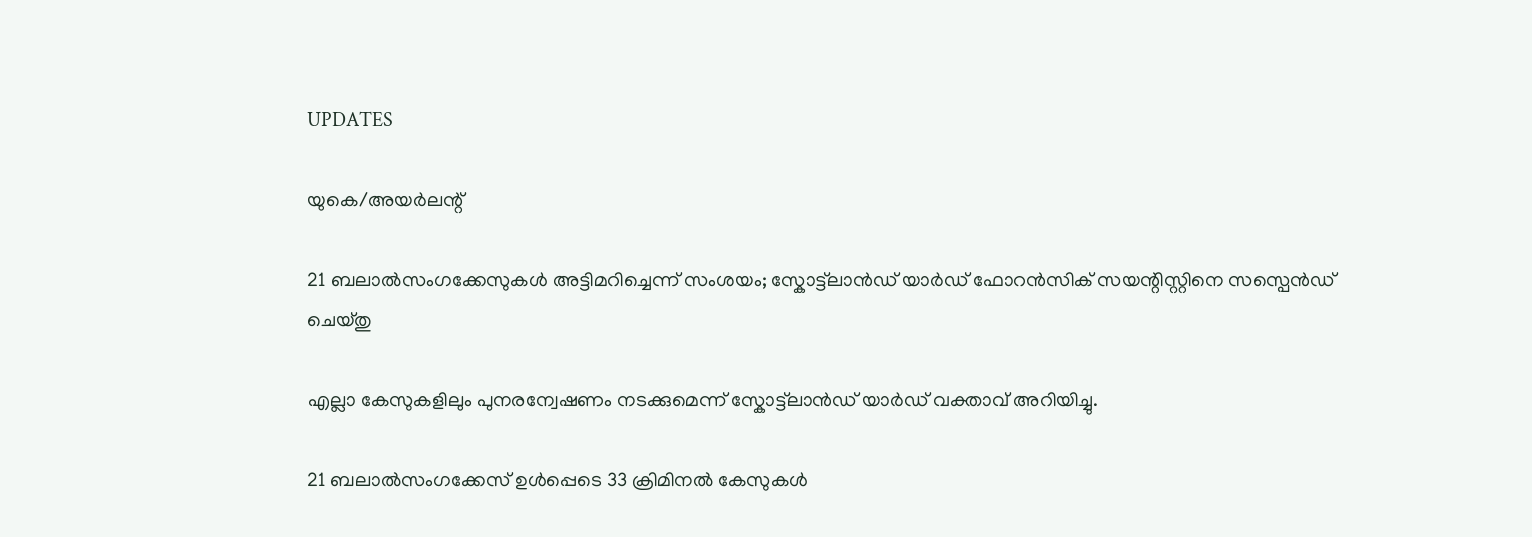UPDATES

യുകെ/അയര്‍ലന്റ്

21 ബലാല്‍സംഗക്കേസുകൾ അട്ടിമറിച്ചെന്ന് സംശയം; സ്കോട്ട്‌ലാന്‍ഡ് യാർഡ് ഫോറൻസിക് സയന്റിസ്റ്റിനെ സസ്പെൻ‌ഡ് ചെയ്തു

എല്ലാ കേസുകളിലും പുനരന്വേഷണം നടക്കുമെന്ന് സ്കോട്ട്‌ലാൻഡ് യാർഡ് വക്താവ് അറിയിച്ചു.

21 ബലാൽസംഗക്കേസ് ഉൾപ്പെടെ 33 ക്രിമിനൽ കേസുകൾ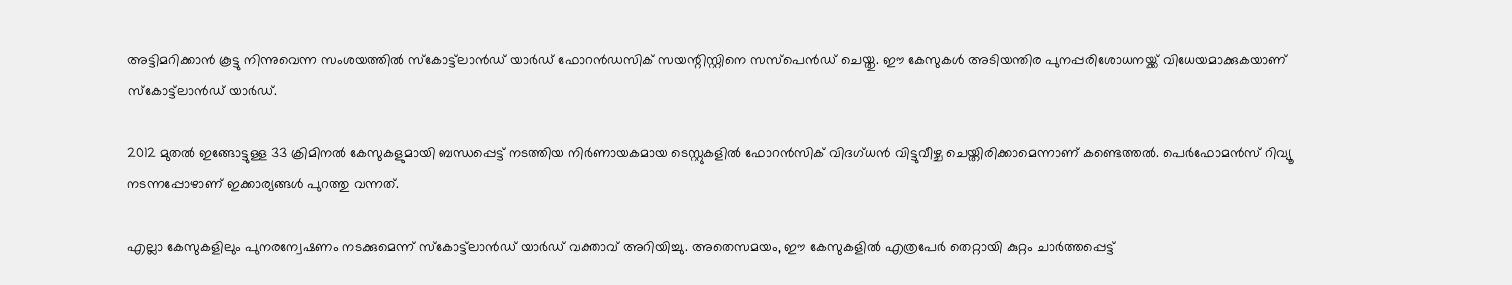അട്ടിമറിക്കാൻ കൂട്ടു നിന്നുവെന്ന സംശയത്തിൽ സ്കോട്ട്‌ലാൻഡ് യാർഡ് ഫോറൻഡസിക് സയന്റിസ്റ്റിനെ സസ്പെൻഡ് ചെയ്തു. ഈ കേസുകൾ അടിയന്തിര പുനപ്പരിശോധനയ്ക്ക് വിധേയമാക്കുകയാണ് സ്കോട്ട്‌ലാൻഡ് യാർഡ്.

2012 മുതൽ ഇങ്ങോട്ടുള്ള 33 ക്രിമിനൽ‌ കേസുകളുമായി ബന്ധപ്പെട്ട് നടത്തിയ നിർണായകമായ ടെസ്റ്റുകളിൽ ഫോറൻസിക് വിദഗ്ധൻ വിട്ടുവീഴ്ച ചെയ്തിരിക്കാമെന്നാണ് കണ്ടെത്തൽ. പെർഫോമൻസ് റിവ്യൂ നടന്നപ്പോഴാണ് ഇക്കാര്യങ്ങൾ പുറത്തു വന്നത്.

എല്ലാ കേസുകളിലും പുനരന്വേഷണം നടക്കുമെന്ന് സ്കോട്ട്‌ലാൻഡ് യാർഡ് വക്താവ് അറിയിച്ചു. അതെസമയം, ഈ കേസുകളിൽ എത്രപേർ തെറ്റായി കുറ്റം ചാർത്തപ്പെട്ട്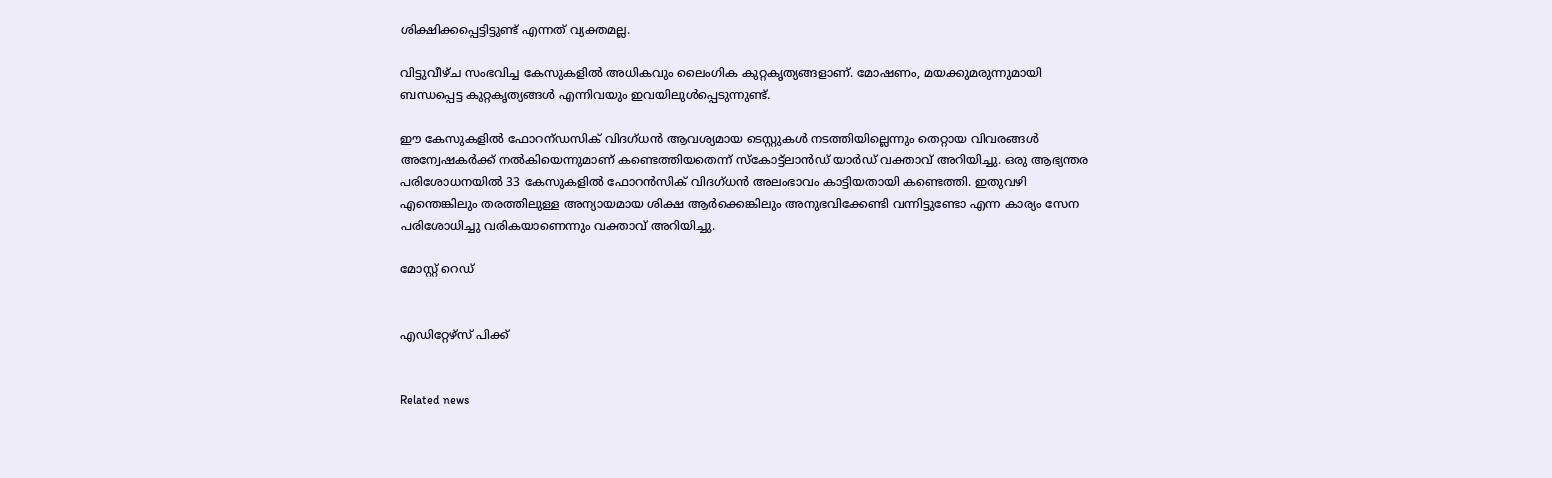ശിക്ഷിക്കപ്പെട്ടിട്ടുണ്ട് എന്നത് വ്യക്തമല്ല.

വിട്ടുവീഴ്ച സംഭവിച്ച കേസുകളിൽ അധികവും ലൈംഗിക കുറ്റകൃത്യങ്ങളാണ്. മോഷണം, മയക്കുമരുന്നുമായി ബന്ധപ്പെട്ട കുറ്റകൃത്യങ്ങൾ എന്നിവയും ഇവയിലുൾപ്പെടുന്നുണ്ട്.

ഈ കേസുകളിൽ ഫോറന്ഡസിക് വിദഗ്ധൻ ആവശ്യമായ ടെസ്റ്റുകൾ നടത്തിയില്ലെന്നും തെറ്റായ വിവരങ്ങൾ അന്വേഷകർക്ക് നൽകിയെന്നുമാണ്‌ കണ്ടെത്തിയതെന്ന് സ്കോട്ട്‌ലാൻഡ് യാർ‌ഡ് വക്താവ് അറിയിച്ചു. ഒരു ആഭ്യന്തര പരിശോധനയിൽ 33 കേസുകളിൽ ഫോറൻസിക് വിദഗ്ധന്‍ അലംഭാവം കാട്ടിയതായി കണ്ടെത്തി. ഇതുവഴി എന്തെങ്കിലും തരത്തിലുള്ള അന്യായമായ ശിക്ഷ ആർക്കെങ്കിലും അനുഭവിക്കേണ്ടി വന്നിട്ടുണ്ടോ എന്ന കാര്യം സേന പരിശോധിച്ചു വരികയാണെന്നും വക്താവ് അറിയിച്ചു.

മോസ്റ്റ് റെഡ്


എഡിറ്റേഴ്സ് പിക്ക്


Related news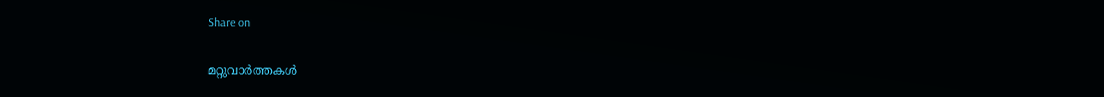Share on

മറ്റുവാര്‍ത്തകള്‍